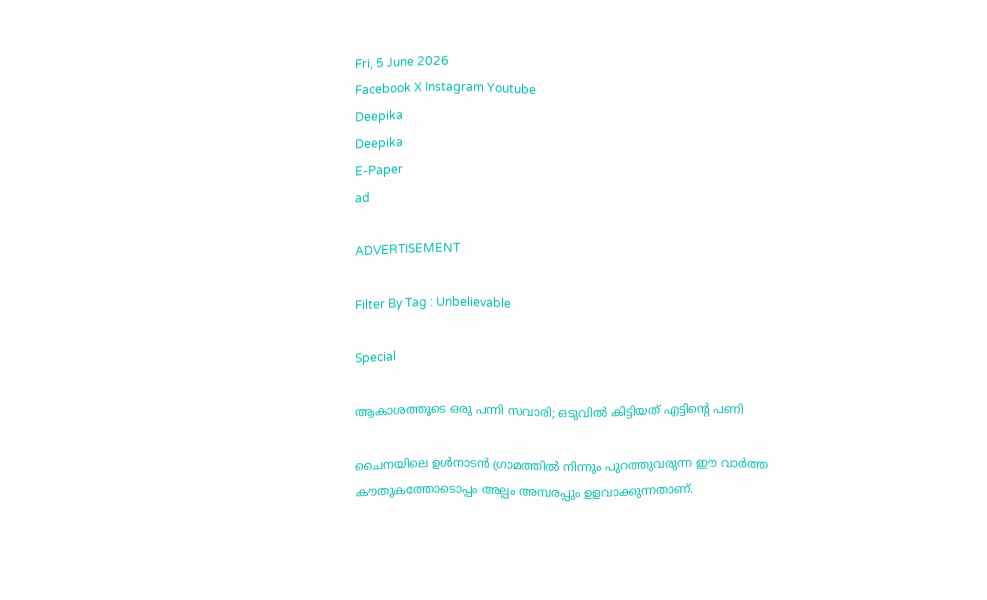Fri, 5 June 2026
Facebook X Instagram Youtube
Deepika
Deepika
E-Paper
ad

ADVERTISEMENT

Filter By Tag : Unbelievable

Special

ആകാശത്തൂടെ ഒരു പന്നി സവാരി; ഒടുവിൽ കിട്ടിയത് എട്ടിന്‍റെ പണി

ചൈനയിലെ ഉൾനാടൻ ഗ്രാമത്തിൽ നിന്നും പുറത്തുവരുന്ന ഈ വാർത്ത കൗതുകത്തോടൊപ്പം അല്പം അമ്പരപ്പും ഉളവാക്കുന്നതാണ്.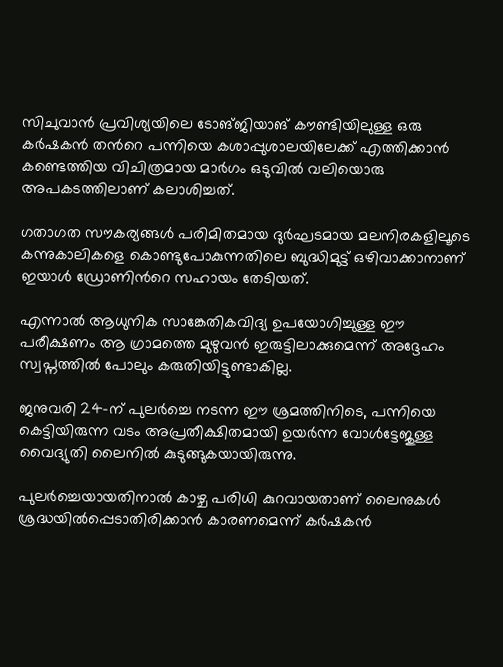സിചുവാൻ പ്രവിശ്യയിലെ ടോങ്ജിയാങ് കൗണ്ടിയിലുള്ള ഒരു കർഷകൻ തന്‍റെ പന്നിയെ കശാപ്പുശാലയിലേക്ക് എത്തിക്കാൻ കണ്ടെത്തിയ വിചിത്രമായ മാർഗം ഒടുവിൽ വലിയൊരു അപകടത്തിലാണ് കലാശിച്ചത്.

ഗതാഗത സൗകര്യങ്ങൾ പരിമിതമായ ദുർഘടമായ മലനിരകളിലൂടെ കന്നുകാലികളെ കൊണ്ടുപോകുന്നതിലെ ബുദ്ധിമുട്ട് ഒഴിവാക്കാനാണ് ഇയാൾ ഡ്രോണിന്‍റെ സഹായം തേടിയത്.

എന്നാൽ ആധുനിക സാങ്കേതികവിദ്യ ഉപയോഗിച്ചുള്ള ഈ പരീക്ഷണം ആ ഗ്രാമത്തെ മുഴുവൻ ഇരുട്ടിലാക്കുമെന്ന് അദ്ദേഹം സ്വപ്നത്തിൽ പോലും കരുതിയിട്ടുണ്ടാകില്ല.

ജനുവരി 24-ന് പുലർച്ചെ നടന്ന ഈ ശ്രമത്തിനിടെ, പന്നിയെ കെട്ടിയിരുന്ന വടം അപ്രതീക്ഷിതമായി ഉയർന്ന വോൾട്ടേജുള്ള വൈദ്യുതി ലൈനിൽ കുടുങ്ങുകയായിരുന്നു.

പുലർച്ചെയായതിനാൽ കാഴ്ച പരിധി കുറവായതാണ് ലൈനുകൾ ശ്രദ്ധയിൽപ്പെടാതിരിക്കാൻ കാരണമെന്ന് കർഷകൻ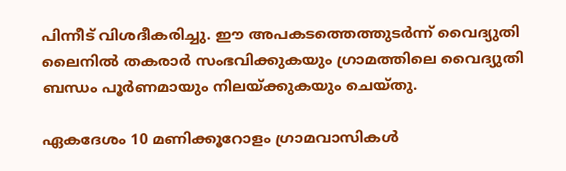പിന്നീട് വിശദീകരിച്ചു. ഈ അപകടത്തെത്തുടർന്ന് വൈദ്യുതി ലൈനിൽ തകരാർ സംഭവിക്കുകയും ഗ്രാമത്തിലെ വൈദ്യുതി ബന്ധം പൂർണമായും നിലയ്ക്കുകയും ചെയ്തു.

ഏകദേശം 10 മണിക്കൂറോളം ഗ്രാമവാസികൾ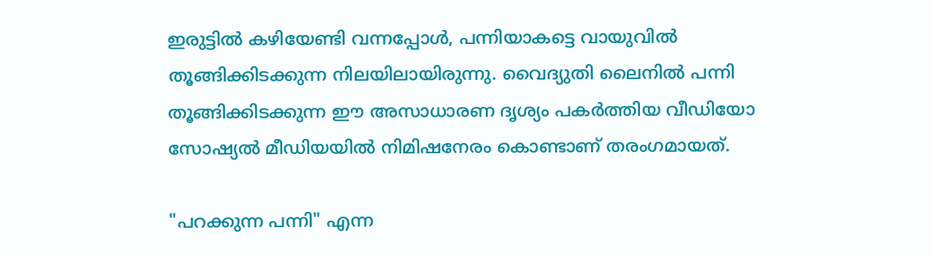ഇരുട്ടിൽ കഴിയേണ്ടി വന്നപ്പോൾ, പന്നിയാകട്ടെ വായുവിൽ തൂങ്ങിക്കിടക്കുന്ന നിലയിലായിരുന്നു. വൈദ്യുതി ലൈനിൽ പന്നി തൂങ്ങിക്കിടക്കുന്ന ഈ അസാധാരണ ദൃശ്യം പകർത്തിയ വീഡിയോ സോഷ്യൽ മീഡിയയിൽ നിമിഷനേരം കൊണ്ടാണ് തരംഗമായത്.

"പറക്കുന്ന പന്നി" എന്ന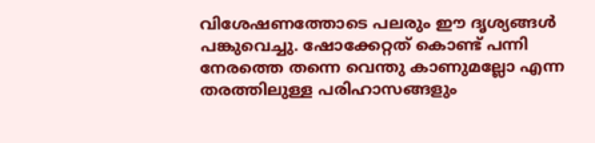വിശേഷണത്തോടെ പലരും ഈ ദൃശ്യങ്ങൾ പങ്കുവെച്ചു. ഷോക്കേറ്റത് കൊണ്ട് പന്നി നേരത്തെ തന്നെ വെന്തു കാണുമല്ലോ എന്ന തരത്തിലുള്ള പരിഹാസങ്ങളും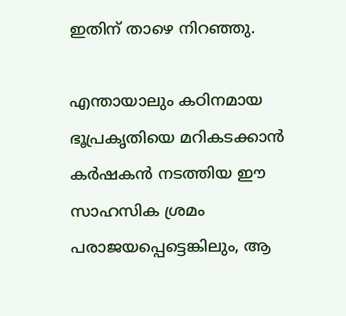ഇതിന് താഴെ നിറഞ്ഞു.

എന്തായാലും കഠിനമായ ഭൂപ്രകൃതിയെ മറികടക്കാൻ കർഷകൻ നടത്തിയ ഈ സാഹസിക ശ്രമം പരാജയപ്പെട്ടെങ്കിലും, ആ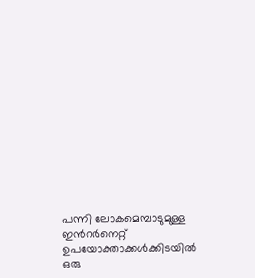പന്നി ലോകമെമ്പാടുമുള്ള ഇന്‍റർനെറ്റ് ഉപയോക്താക്കൾക്കിടയിൽ ഒരു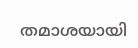തമാശയായി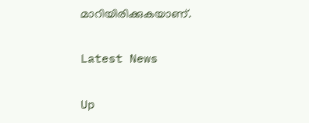മാറിയിരിക്കുകയാണ്.

Latest News

Up